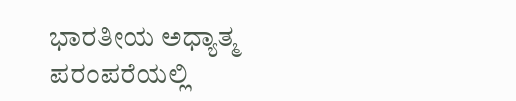ಭಾರತೀಯ ಅಧ್ಯಾತ್ಮ ಪರಂಪರೆಯಲ್ಲಿ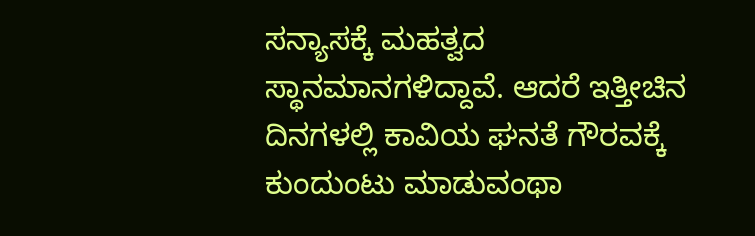ಸನ್ಯಾಸಕ್ಕೆ ಮಹತ್ವದ ಸ್ಥಾನಮಾನಗಳಿದ್ದಾವೆ. ಆದರೆ ಇತ್ತೀಚಿನ ದಿನಗಳಲ್ಲಿ ಕಾವಿಯ ಘನತೆ ಗೌರವಕ್ಕೆ ಕುಂದುಂಟು ಮಾಡುವಂಥಾ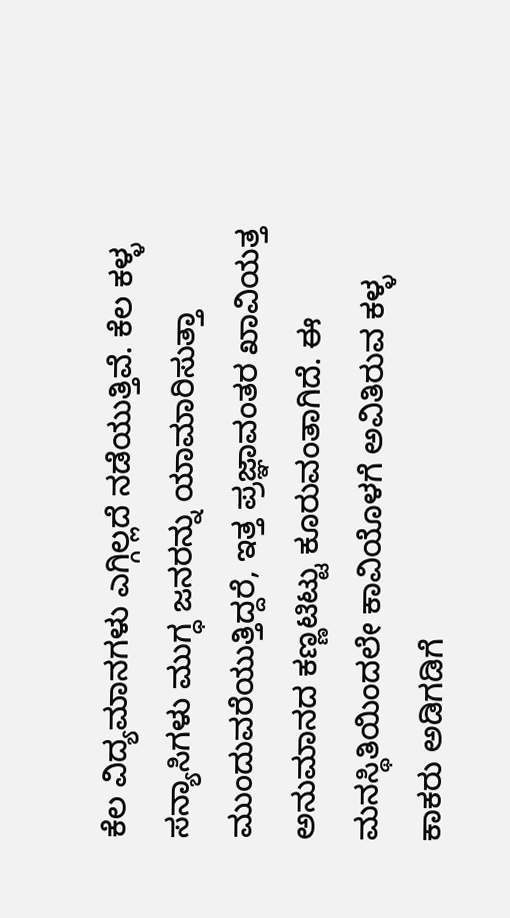ಕೆಲ ವಿದ್ಯಮಾನಗಳು ಎಗ್ಗಿಲ್ಲದೆ ನಡೆಯುತ್ತಿವೆ. ಕೆಲ ಕಳ್ಳ ಸನ್ಯಾಸಿಗಳು ಮುಗ್ಧ ಜನರನ್ನು ಯಾಮಾರಿಸುತ್ತಾ ಮುಂದುವರೆಯುತ್ತಿದ್ದರೆ, ಇತ್ತ ಪ್ರಜ್ಞಾವಂತರ ಖಾವಿಯತ್ತ ಅನುಮಾನದ ಕಣ್ಣಟಿಟ್ಟು ಕೂರುವಂತಾಗಿದೆ. ಈ ಮನಸ್ಥಿತಿಯಿಂದಲೇ ಕಾವಿಯೊಳಗೆ ಅವಿತಿರುವ ಕಳ್ಳ ಕಾಕರು ಅಡಿಗಡಿಗೆ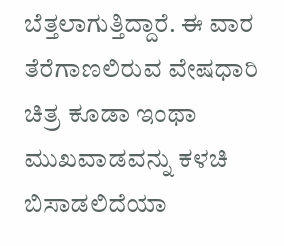ಬೆತ್ತಲಾಗುತ್ತಿದ್ದಾರೆ. ಈ ವಾರ ತೆರೆಗಾಣಲಿರುವ ವೇಷಧಾರಿ ಚಿತ್ರ ಕೂಡಾ ಇಂಥಾ ಮುಖವಾಡವನ್ನು ಕಳಚಿ ಬಿಸಾಡಲಿದೆಯಾ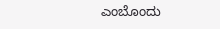ಎಂಬೊಂದು